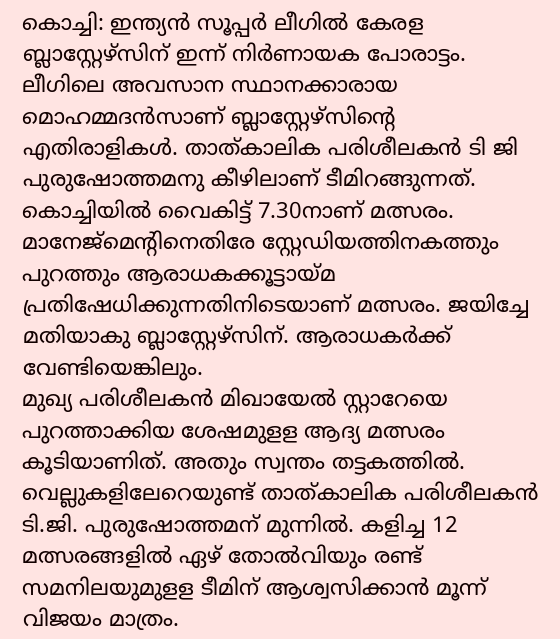കൊച്ചി: ഇന്ത്യൻ സൂപ്പർ ലീഗിൽ കേരള ബ്ലാസ്റ്റേഴ്സിന് ഇന്ന് നിർണായക പോരാട്ടം. ലീഗിലെ അവസാന സ്ഥാനക്കാരായ മൊഹമ്മദൻസാണ് ബ്ലാസ്റ്റേഴ്സിന്റെ എതിരാളികൾ. താത്കാലിക പരിശീലകൻ ടി ജി പുരുഷോത്തമനു കീഴിലാണ് ടീമിറങ്ങുന്നത്. കൊച്ചിയിൽ വൈകിട്ട് 7.30നാണ് മത്സരം. മാനേജ്മെന്റിനെതിരേ സ്റ്റേഡിയത്തിനകത്തും പുറത്തും ആരാധകക്കൂട്ടായ്മ പ്രതിഷേധിക്കുന്നതിനിടെയാണ് മത്സരം. ജയിച്ചേ മതിയാകു ബ്ലാസ്റ്റേഴ്സിന്. ആരാധകർക്ക് വേണ്ടിയെങ്കിലും.
മുഖ്യ പരിശീലകൻ മിഖായേൽ സ്റ്റാറേയെ പുറത്താക്കിയ ശേഷമുളള ആദ്യ മത്സരം കൂടിയാണിത്. അതും സ്വന്തം തട്ടകത്തിൽ. വെല്ലുകളിലേറെയുണ്ട് താത്കാലിക പരിശീലകൻ ടി.ജി. പുരുഷോത്തമന് മുന്നിൽ. കളിച്ച 12 മത്സരങ്ങളിൽ ഏഴ് തോൽവിയും രണ്ട് സമനിലയുമുളള ടീമിന് ആശ്വസിക്കാൻ മൂന്ന് വിജയം മാത്രം.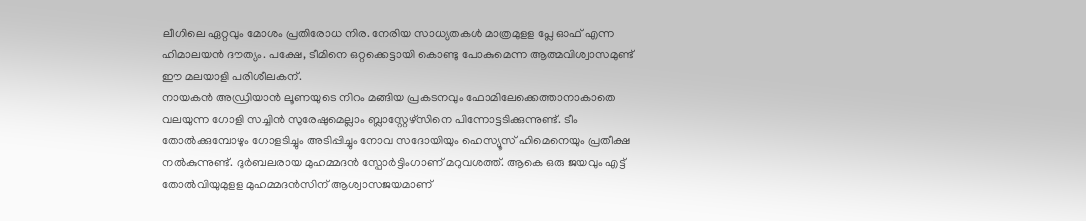ലീഗിലെ ഏറ്റവും മോശം പ്രതിരോധ നിര. നേരിയ സാധ്യതകൾ മാത്രമുളള പ്ലേ ഓഫ് എന്ന ഹിമാലയൻ ദൗത്യം. പക്ഷേ, ടീമിനെ ഒറ്റക്കെട്ടായി കൊണ്ടു പോകുമെന്ന ആത്മവിശ്വാസമുണ്ട് ഈ മലയാളി പരിശീലകന്.
നായകൻ അഡ്രിയാൻ ലൂണയുടെ നിറം മങ്ങിയ പ്രകടനവും ഫോമിലേക്കെത്താനാകാതെ വലയുന്ന ഗോളി സച്ചിൻ സുരേഷുമെല്ലാം ബ്ലാസ്റ്റേഴ്സിനെ പിന്നോട്ടടിക്കുന്നുണ്ട്. ടീം തോൽക്കുമ്പോഴും ഗോളടിച്ചും അടിപ്പിച്ചും നോവ സദോയിയും ഹെസ്യൂസ് ഹിമെനെയും പ്രതീക്ഷ നൽകുന്നുണ്ട്. ദുർബലരായ മുഹമ്മദൻ സ്പോർട്ടിംഗാണ് മറുവശത്ത്. ആകെ ഒരു ജയവും എട്ട് തോൽവിയുമുളള മുഹമ്മദൻസിന് ആശ്വാസജയമാണ്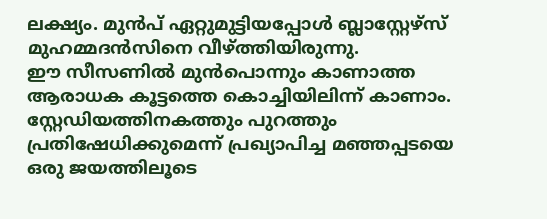ലക്ഷ്യം. മുൻപ് ഏറ്റുമുട്ടിയപ്പോൾ ബ്ലാസ്റ്റേഴ്സ് മുഹമ്മദൻസിനെ വീഴ്ത്തിയിരുന്നു.
ഈ സീസണിൽ മുൻപൊന്നും കാണാത്ത ആരാധക കൂട്ടത്തെ കൊച്ചിയിലിന്ന് കാണാം. സ്റ്റേഡിയത്തിനകത്തും പുറത്തും പ്രതിഷേധിക്കുമെന്ന് പ്രഖ്യാപിച്ച മഞ്ഞപ്പടയെ ഒരു ജയത്തിലൂടെ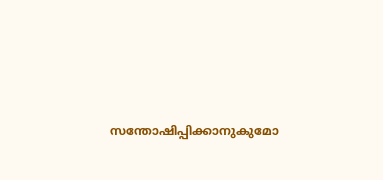സന്തോഷിപ്പിക്കാനുകുമോ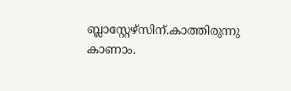ബ്ലാസ്റ്റേഴ്സിന്.കാത്തിരുന്നു കാണാം.